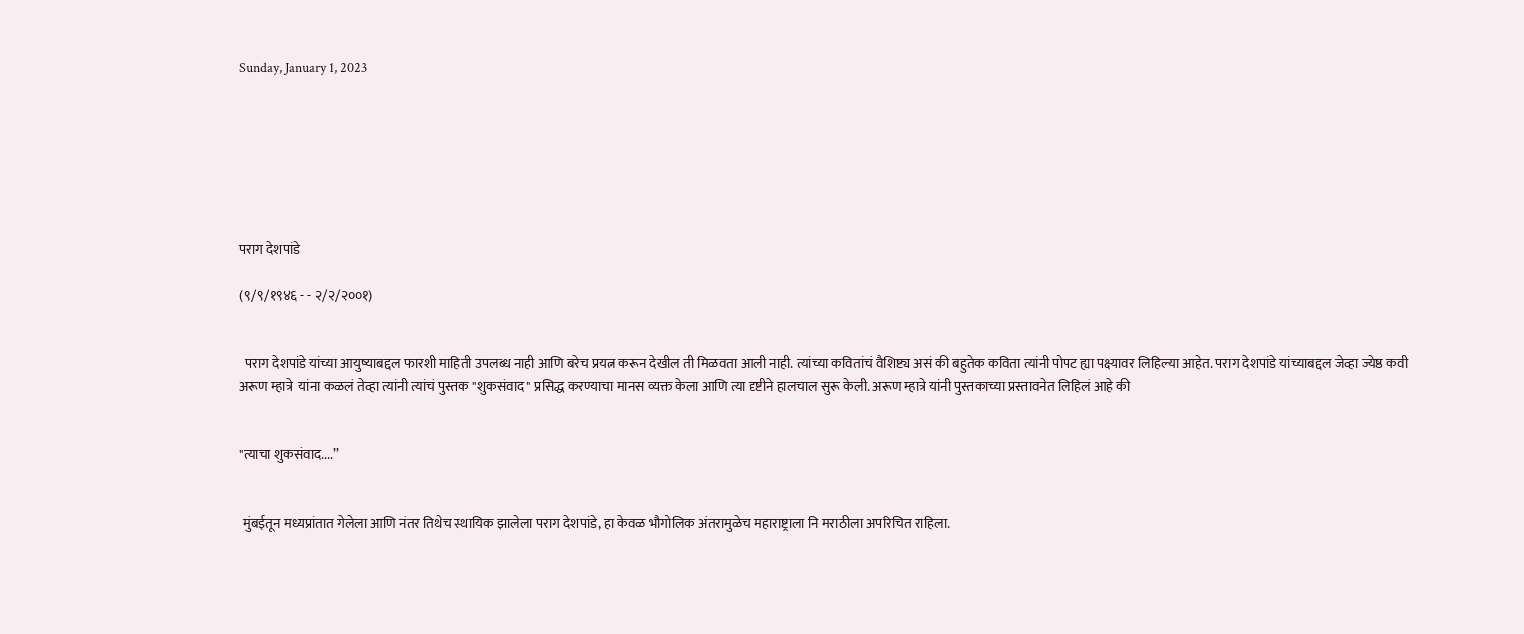Sunday, January 1, 2023







पराग देशपांडे

(९/९/१९४६ - - २/२/२००१)


  पराग देशपांडे यांच्या आयुष्याबद्दल फारशी माहिती उपलब्ध नाही आणि बरेच प्रयत्न करून देखील ती मिळवता आली नाही. त्यांच्या कवितांचं वैशिष्ट्य असं की बहुतेक कविता त्यांनी पोपट ह्या पक्ष्यावर लिहिल्या आहेत. पराग देशपांडे यांच्याबद्दल जेव्हा ज्येष्ठ कवी अरूण म्हात्रे  यांना कळलं तेव्हा त्यांनी त्यांचं पुस्तक "शुकसंवाद" प्रसिद्ध करण्याचा मानस व्यक्त केला आणि त्या दृष्टीने हालचाल सुरू केली. अरूण म्हात्रे यांनी पुस्तकाच्या प्रस्तावनेत लिहिलं आहे की


"त्याचा शुकसंवाद....’’


 मुंबईतून मध्यप्रांतात गेलेला आणि नंतर तिथेच स्थायिक झालेला पराग देशपांडे, हा केवळ भौगोलिक अंतरामुळेच महाराष्ट्राला नि मराठीला अपरिचित राहिला.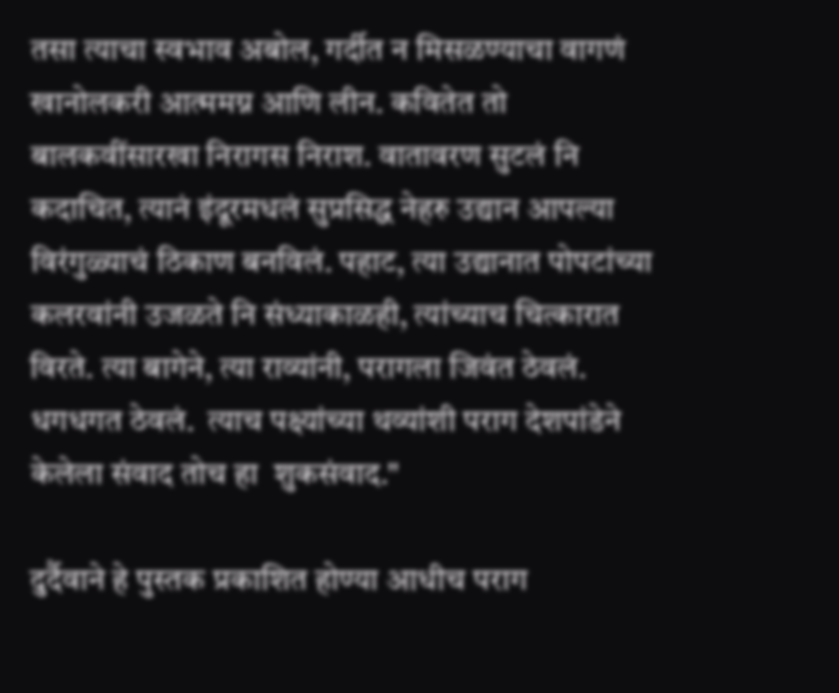तसा त्याचा स्वभाव अबोल, गर्दीत न मिसळण्याचा वागणं खानोलकरी आत्ममग्न आणि लीन. कवितेत तो बालकवींसारखा निरागस निराश. वातावरण सुटलं नि कदाचित, त्यानं इंदूरमधलं सुप्रसिद्ध नेहरु उद्यान आपल्या विरंगुळ्याचं ठिकाण बनविलं. पहाट, त्या उद्यानात पोपटांच्या कलरवांनी उजळते नि संध्याकाळही, त्यांच्याच चित्कारात विरते. त्या बागेने, त्या राव्यांनी, परागला जिवंत ठेवलं. धगधगत ठेवलं.  त्याच पक्ष्यांच्या थव्यांशी पराग देशपांडेने केलेला संवाद तोच हा  शुकसंवाद."

दुर्दैवाने हे पुस्तक प्रकाशित होण्या आधीच पराग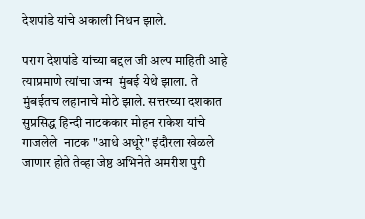देशपांडे यांचे अकाली निधन झाले.

पराग देशपांडे यांच्या बद्दल जी अल्प माहिती आहे त्याप्रमाणे त्यांचा जन्म  मुंबई येथे झाला. ते मुंबईतच लहानाचे मोठे झाले. सत्तरच्या दशकात  सुप्रसिद्ध हिन्दी नाटककार मोहन राकेश यांचे गाजलेले  नाटक "आधे अधूरे" इंदौरला खेळले जाणार होते तेव्हा जेष्ठ अभिनेते अमरीश पुरी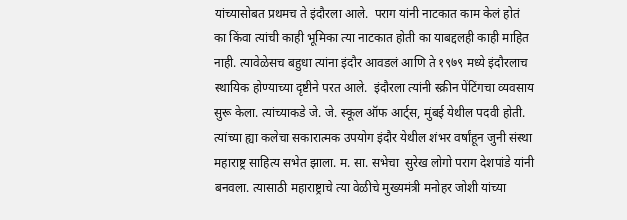यांच्यासोबत प्रथमच ते इंदौरला आले.  पराग यांनी नाटकात काम केलं होतं का किंवा त्यांची काही भूमिका त्या नाटकात होती का याबद्दलही काही माहित नाही. त्यावेळेसच बहुधा त्यांना इंदौर आवडलं आणि ते १९७९ मध्ये इंदौरलाच स्थायिक होण्याच्या दृष्टीने परत आले.  इंदौरला त्यांनी स्क्रीन पेंटिंगचा व्यवसाय सुरू केला. त्यांच्याकडे जे. जे. स्कूल ऑफ आर्ट्स, मुंबई येथील पदवी होती. त्यांच्या ह्या कलेचा सकारात्मक उपयोग इंदौर येथील शंभर वर्षांहून जुनी संस्था महाराष्ट्र साहित्य सभेत झाला. म. सा. सभेचा  सुरेख लोगो पराग देशपांडे यांनी बनवला. त्यासाठी महाराष्ट्राचे त्या वेळीचे मुख्यमंत्री मनोहर जोशी यांच्या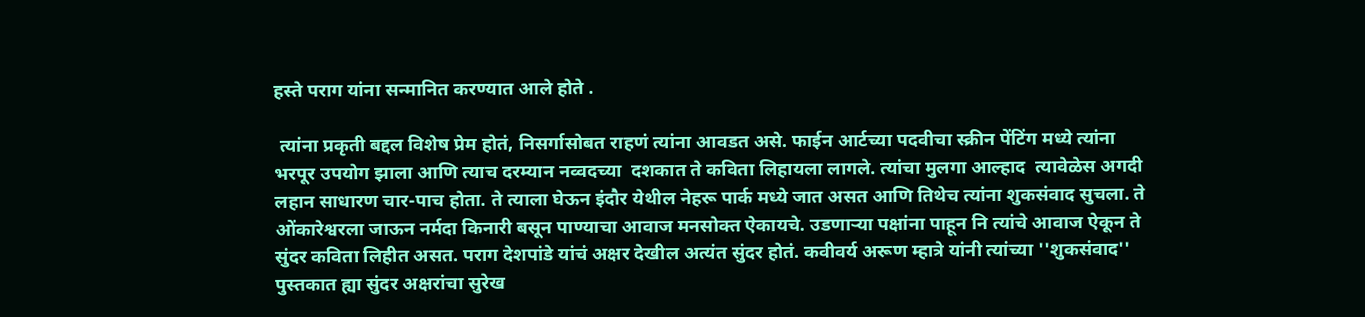हस्ते पराग यांना सन्मानित करण्यात आले होते .

 त्यांना प्रकृती बद्दल विशेष प्रेम होतं, निसर्गासोबत राहणं त्यांना आवडत असे. फाईन आर्टच्या पदवीचा स्क्रीन पेंटिंग मध्ये त्यांना भरपूर उपयोग झाला आणि त्याच दरम्यान नव्वदच्या  दशकात ते कविता लिहायला लागले. त्यांचा मुलगा आल्हाद  त्यावेळेस अगदी लहान साधारण चार-पाच होता. ते त्याला घेऊन इंदौर येथील नेहरू पार्क मध्ये जात असत आणि तिथेच त्यांना शुकसंवाद सुचला. ते ओंकारेश्वरला जाऊन नर्मदा किनारी बसून पाण्याचा आवाज मनसोक्त ऐकायचे. उडणाऱ्या पक्षांना पाहून नि त्यांचे आवाज ऐकून ते  सुंदर कविता लिहीत असत. पराग देशपांडे यांचं अक्षर देखील अत्यंत सुंदर होतं. कवीवर्य अरूण म्हात्रे यांनी त्यांच्या ''शुकसंवाद'' पुस्तकात ह्या सुंदर अक्षरांचा सुरेख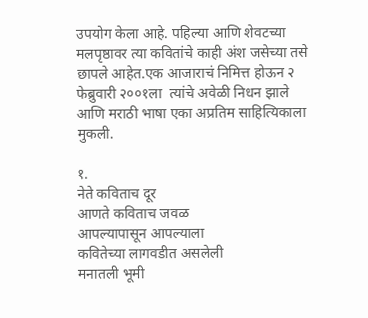उपयोग केला आहे. पहिल्या आणि शेवटच्या मलपृष्ठावर त्या कवितांचे काही अंश जसेच्या तसे छापले आहेत.एक आजाराचं निमित्त होऊन २ फेब्रुवारी २००१ला  त्यांचे अवेळी निधन झाले आणि मराठी भाषा एका अप्रतिम साहित्यिकाला मुकली.

१.
नेते कविताच दूर
आणते कविताच जवळ
आपल्यापासून आपल्याला
कवितेच्या लागवडीत असलेली
मनातली भूमी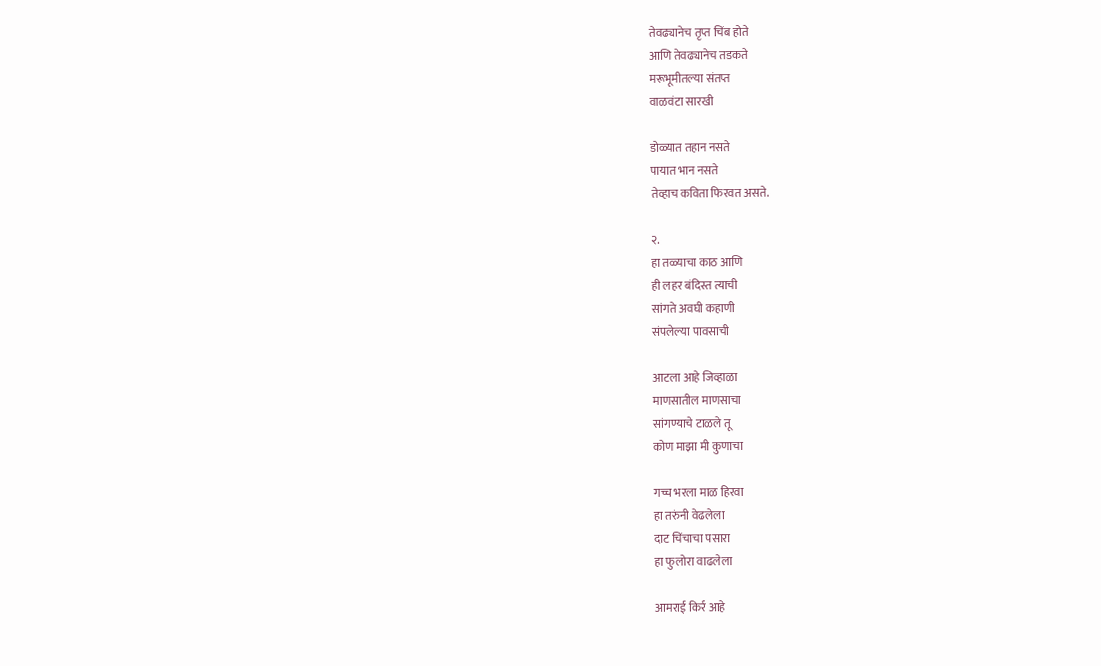तेवढ्यानेच तृप्त चिंब होते
आणि तेवढ्यानेच तडकते
मरूभूमीतल्या संतप्त
वाळवंटा सारखी

डोळ्यात तहान नसते
पायात भान नसते
तेव्हाच कविता फिरवत असते.

२.
हा तळ्याचा काठ आणि
ही लहर बंदिस्त त्याची
सांगते अवघी कहाणी
संपलेल्या पावसाची

आटला आहे जिव्हाळा
माणसातील माणसाचा
सांगण्याचे टाळले तू
कोण माझा मी कुणाचा

गच्च भरला माळ हिरवा
हा तरुंनी वेढलेला
दाट चिंचाचा पसारा
हा फुलोरा वाढलेला

आमराई किर्र आहे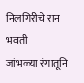निलगिरीचे रान भवती
जांभळ्या रंगातूनि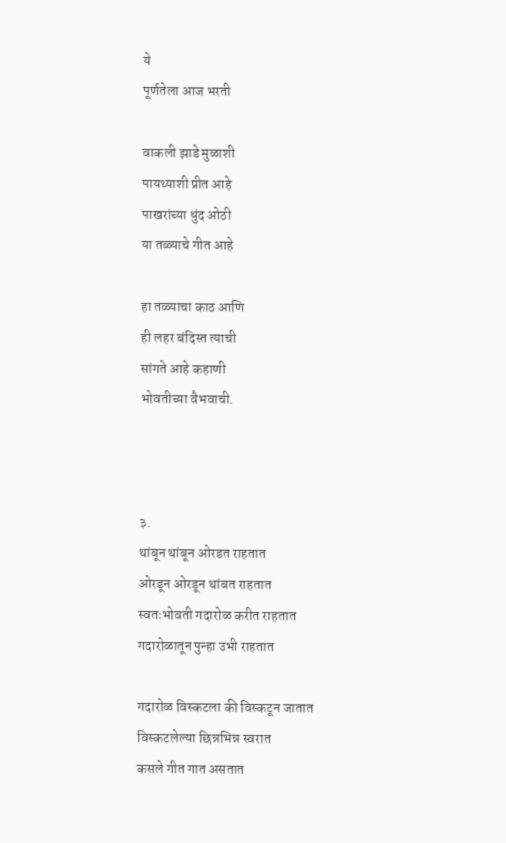ये
पूर्णतेला आज भरती

वाकली झाडे मुळाशी
पायथ्याशी प्रीत आहे
पाखरांच्या धुंद ओठी
या तळ्याचे गीत आहे

हा तळ्याचा काठ आणि
ही लहर बंदिस्त त्याची
सांगते आहे कहाणी
भोवतीच्या वैभवाची.



३.
थांबून थांबून ओरडत राहतात
ओरडून ओरडून थांबत राहतात
स्वतःभोवती गदारोळ करीत राहतात
गदारोळातून पुन्हा उभी राहतात

गदारोळ विस्कटला की विस्कटून जातात
विस्कटलेल्या छिन्नभिन्न स्वरात
कसले गीत गात असतात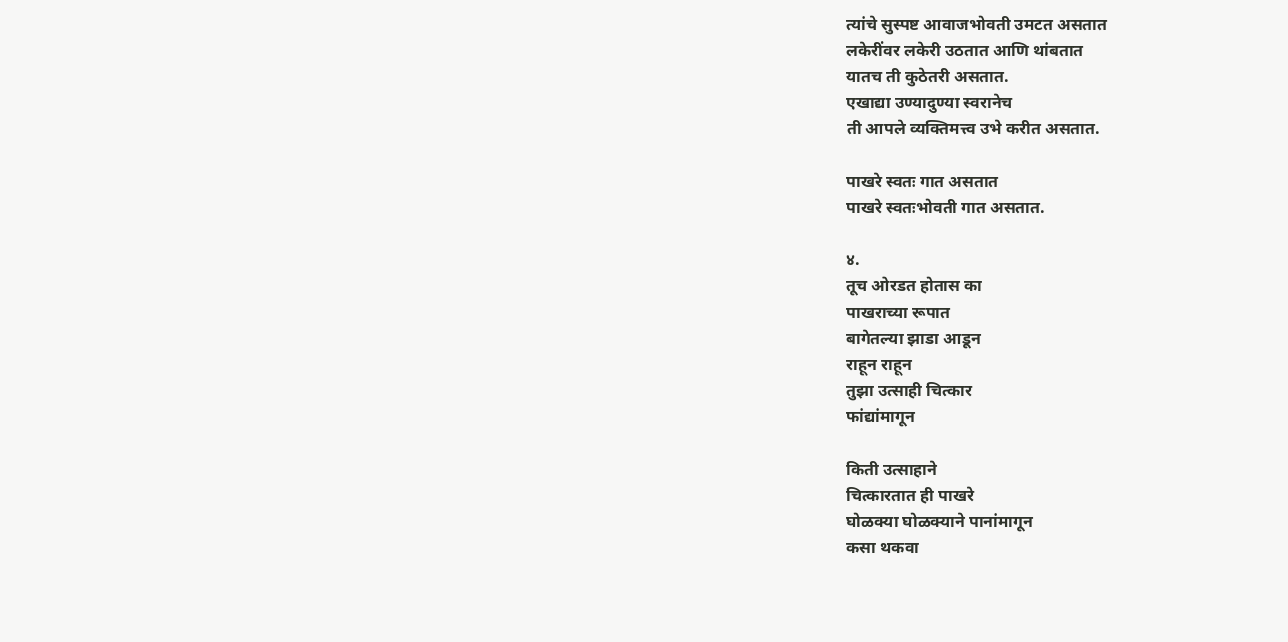त्यांचे सुस्पष्ट आवाजभोवती उमटत असतात
लकेरींवर लकेरी उठतात आणि थांबतात
यातच ती कुठेतरी असतात.
एखाद्या उण्यादुण्या स्वरानेच
ती आपले व्यक्तिमत्त्व उभे करीत असतात.

पाखरे स्वतः गात असतात
पाखरे स्वतःभोवती गात असतात.

४.
तूच ओरडत होतास का
पाखराच्या रूपात
बागेतल्या झाडा आडून
राहून राहून
तुझा उत्साही चित्कार
फांद्यांमागून

किती उत्साहाने
चित्कारतात ही पाखरे
घोळक्या घोळक्याने पानांमागून
कसा थकवा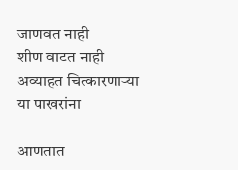जाणवत नाही
शीण वाटत नाही
अव्याहत चित्कारणाऱ्या
या पाखरांना

आणतात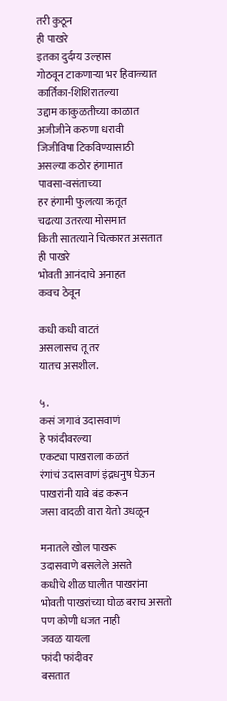तरी कुठून
ही पाखरे
इतका दुर्दम्य उल्हास
गोठवून टाकणाऱ्या भर हिवाळ्यात
कार्तिका-शिशिरातल्या
उद्दाम काकुळतीच्या काळात
अजीजीने करुणा धरावी
जिजीविषा टिकविण्यासाठी
असल्या कठोर हंगामात
पावसा-वसंताच्या
हर हंगामी फुलत्या ऋतूत
चढत्या उतरत्या मोसमात
किती सातत्याने चित्कारत असतात
ही पाखरे
भोवती आनंदाचे अनाहत
कवच ठेवून

कधी कधी वाटतं
असलासच तू तर
यातच असशील.

५.
कसं जगावं उदासवाणं
हे फांदीवरल्या
एकट्या पाखराला कळतं
रंगांचं उदासवाणं इंद्रधनुष घेऊन
पाखरांनी यावे बंड करून
जसा वादळी वारा येतो उधळून

मनातले खोल पाखरू
उदासवाणे बसलेले असते
कधीचे शीळ घालीत पाखरांना
भोवती पाखरांच्या घोळ बराच असतो
पण कोणी धजत नाही
जवळ यायला
फांदी फांदीवर
बसतात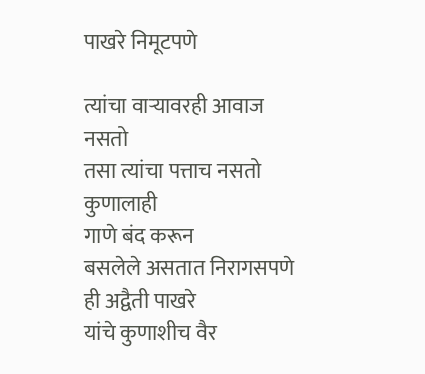पाखरे निमूटपणे

त्यांचा वाऱ्यावरही आवाज नसतो
तसा त्यांचा पत्ताच नसतो कुणालाही
गाणे बंद करून
बसलेले असतात निरागसपणे
ही अद्वैती पाखरे
यांचे कुणाशीच वैर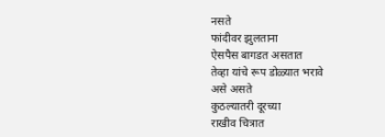नसते
फांदीवर झुलताना
ऐसपैस बागडत असतात
तेव्हा यांचे रूप डोळ्यात भरावे
असे असते
कुठल्यातरी दूरच्या
राखीव चित्रात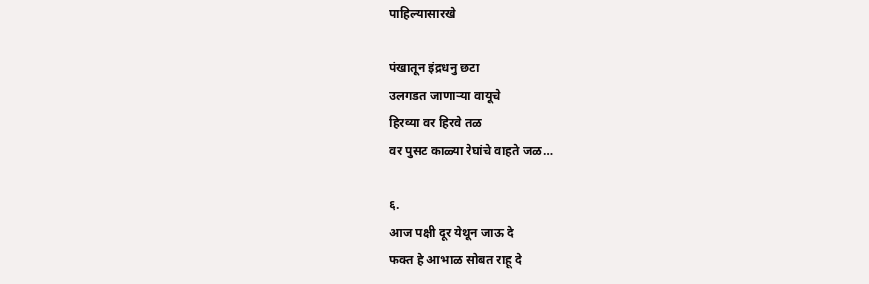पाहिल्यासारखे

पंखातून इंद्रधनु छटा
उलगडत जाणाऱ्या वायूचे
हिरव्या वर हिरवे तळ
वर पुसट काळ्या रेघांचे वाहते जळ…

६.
आज पक्षी दूर येथून जाऊ दे
फक्त हे आभाळ सोबत राहू दे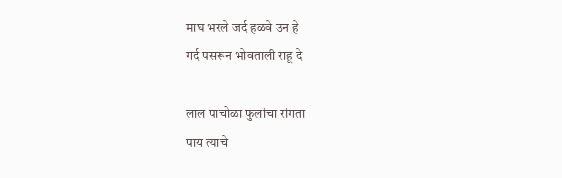माघ भरले जर्द हळवे उन हे
गर्द पसरून भोवताली राहू दे

लाल पाचोळा फुलांचा रांगता
पाय त्याचे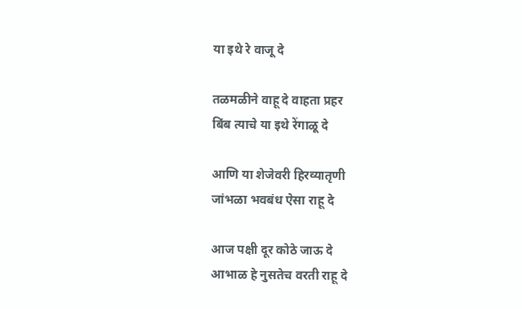या इथे रे वाजू दे

तळमळीने वाहू दे वाहता प्रहर
बिंब त्याचे या इथे रेंगाळू दे

आणि या शेजेवरी हिरव्यातृणी
जांभळा भवबंध ऐसा राहू दे

आज पक्षी दूर कोठे जाऊ दे
आभाळ हे नुसतेच वरती राहू दे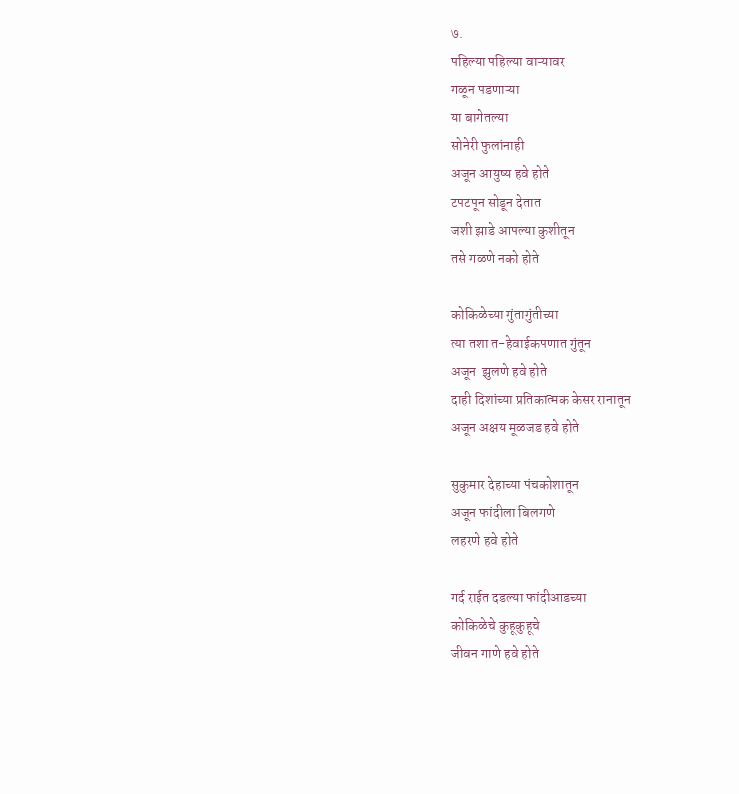७.
पहिल्या पहिल्या वाऱ्यावर
गळून पडणाऱ्या
या बागेतल्या
सोनेरी फुलांनाही
अजून आयुष्य हवे होते
टपटपून सोडून देतात
जशी झाडे आपल्या कुशीतून
तसे गळणे नको होते

कोकिळेच्या गुंतागुंतीच्या
त्या तशा त-हेवाईकपणात गुंतून
अजून  झुलणे हवे होते
दाही दिशांच्या प्रतिकात्मक केसर रानातून
अजून अक्षय मूळजड हवे होते

सुकुमार देहाच्या पंचकोशातून
अजून फांदीला बिलगणे
लहरणे हवे होते

गर्द राईत दडल्या फांदीआडच्या
कोकिळेचे कुहूकुहूचे
जीवन गाणे हवे होते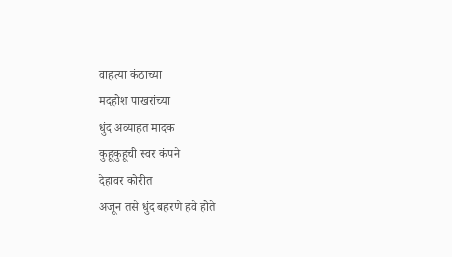वाहत्या कंठाच्या
मदहोश पाखरांच्या
धुंद अव्याहत मादक
कुहूकुहूची स्वर कंपने
देहावर कोरीत
अजून तसे धुंद बहरणे हवे होते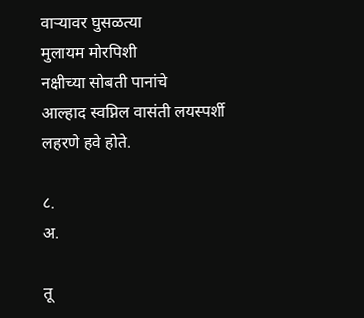वाऱ्यावर घुसळत्या
मुलायम मोरपिशी
नक्षीच्या सोबती पानांचे
आल्हाद स्वप्निल वासंती लयस्पर्शी
लहरणे हवे होते.

८.
अ.

तू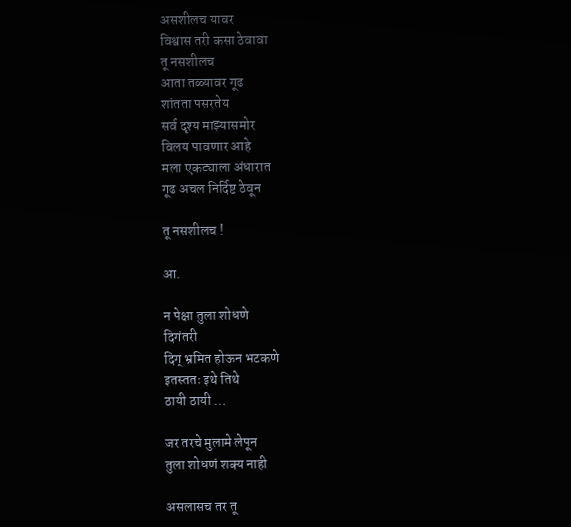असशीलच यावर
विश्वास तरी कसा ठेवावा
तू नसशीलच
आता तळ्यावर गूढ
शांतता पसरतेय
सर्व दृश्य माझ्यासमोर
विलय पावणार आहे
मला एकट्याला अंधारात
गूढ अचल निर्दिष्ट ठेवून

तू नसशीलच !

आ.

न पेक्षा तुला शोधणे
दिगंतरी
दिग् भ्रमित होऊन भटकणे
इतस्ततः इथे तिथे
ठायी ठायी …

जर तरचे मुलामे लेपून
तुला शोधणं शक्य नाही

असलासच तर तू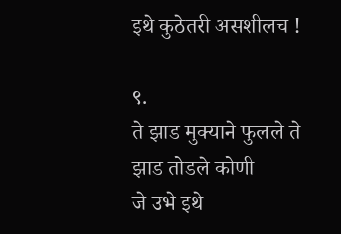इथे कुठेतरी असशीलच !

९.
ते झाड मुक्याने फुलले ते झाड तोडले कोणी
जे उभे इथे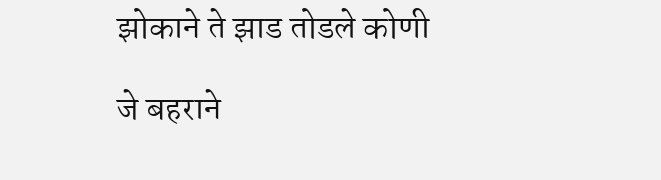झोकाने ते झाड तोडले कोणी

जे बहराने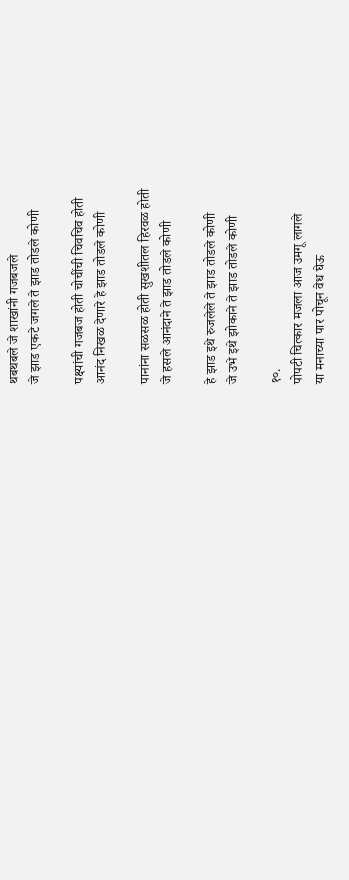थबथबले जे शाखांनी गजबजले
जे झाड एकटे जगले ते झाड तोडले कोणी

पक्ष्यांची गजबज होती चोचींची चिवचिव होती
आनंद निखळ देणारे हे झाड तोडले कोणी

पानांना सळसळ होती सुखशीतल हिरवळ होती
जे हसले आनंदाने ते झाड तोडले कोणी

हे झाड इथे रुजलेले ते झाड तोडले कोणी
जे उभे इथे झोकाने ते झाड तोडले कोणी

१०.
पोपटी चित्कार मजला आज उमगू लागले
या मनाच्या पार पोचून वेध घेऊ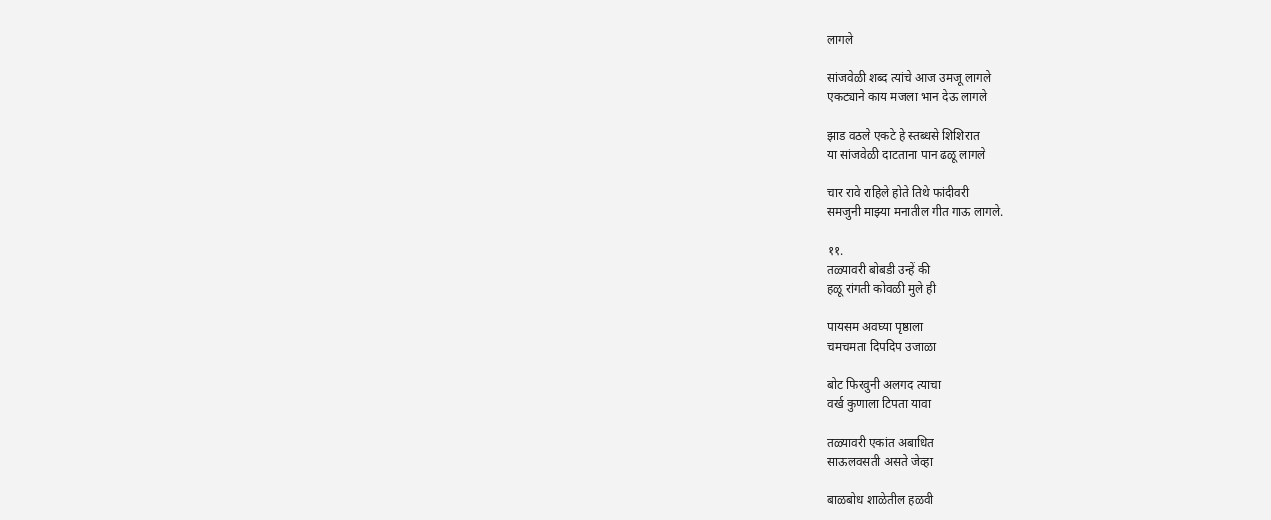लागले

सांजवेळी शब्द त्यांचे आज उमजू लागले
एकट्याने काय मजला भान देऊ लागले

झाड वठले एकटे हे स्तब्धसे शिशिरात
या सांजवेळी दाटताना पान ढळू लागले

चार रावे राहिले होते तिथे फांदीवरी
समजुनी माझ्या मनातील गीत गाऊ लागले.

११.
तळ्यावरी बोबडी उन्हें की
हळू रांगती कोवळी मुले ही

पायसम अवघ्या पृष्ठाला
चमचमता दिपदिप उजाळा

बोट फिरवुनी अलगद त्याचा
वर्ख कुणाला टिपता यावा

तळ्यावरी एकांत अबाधित
साऊलवसती असते जेव्हा

बाळबोध शाळेतील हळवी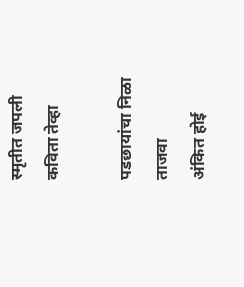स्मृतीत जपली कविता तेव्हा

पडछायांचा निळा ताजवा
अंकित होई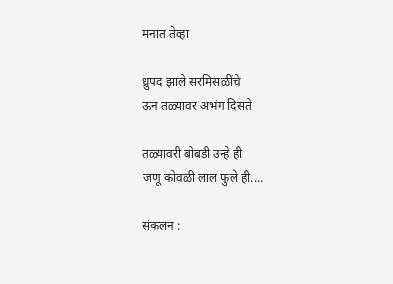मनात तेव्हा

ध्रुपद झाले सरमिसळींचे
ऊन तळ्यावर अभंग दिसते

तळ्यावरी बोबडी उन्हे ही
जणू कोवळी लाल फुले ही....

संकलन :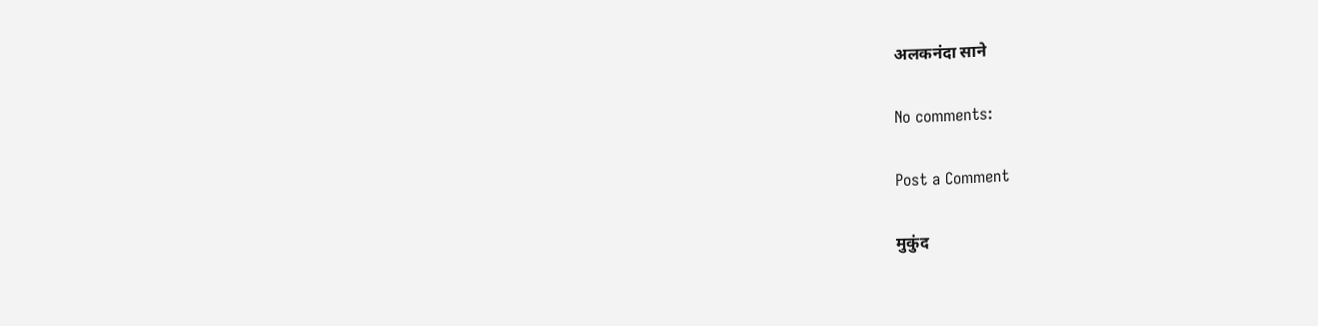अलकनंदा साने

No comments:

Post a Comment

मुकुंद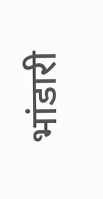भांडारी